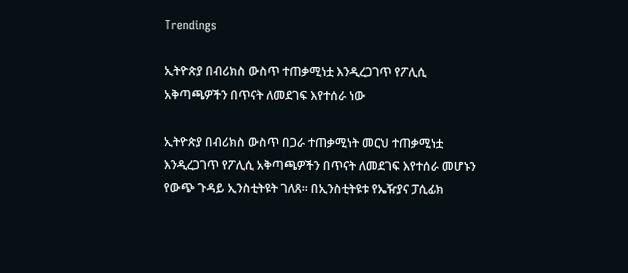Trendings

ኢትዮጵያ በብሪክስ ውስጥ ተጠቃሚነቷ እንዲረጋገጥ የፖሊሲ አቅጣጫዎችን በጥናት ለመደገፍ እየተሰራ ነው

ኢትዮጵያ በብሪክስ ውስጥ በጋራ ተጠቃሚነት መርህ ተጠቃሚነቷ እንዲረጋገጥ የፖሊሲ አቅጣጫዎችን በጥናት ለመደገፍ እየተሰራ መሆኑን የውጭ ጉዳይ ኢንስቲትዩት ገለጸ። በኢንስቲትዩቱ የኤዥያና ፓሲፊክ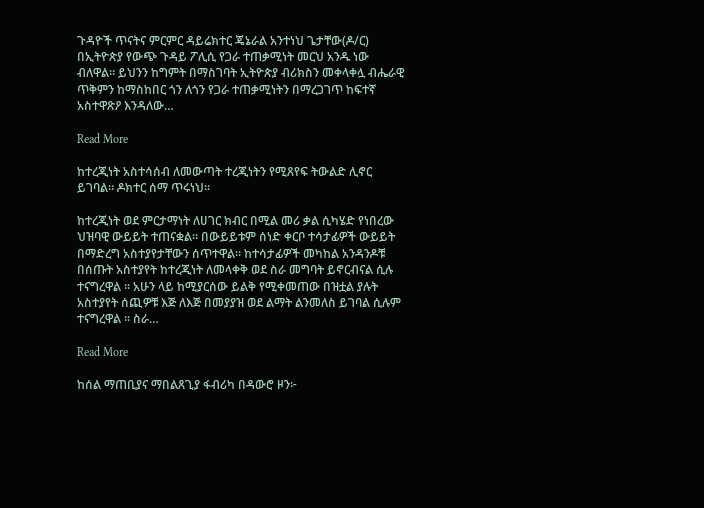ጉዳዮች ጥናትና ምርምር ዳይሬክተር ጄኔራል አንተነህ ጌታቸው(ዶ/ር) በኢትዮጵያ የውጭ ጉዳይ ፖሊሲ የጋራ ተጠቃሚነት መርህ አንዱ ነው ብለዋል። ይህንን ከግምት በማስገባት ኢትዮጵያ ብሪክስን መቀላቀሏ ብሔራዊ ጥቅምን ከማስከበር ጎን ለጎን የጋራ ተጠቃሚነትን በማረጋገጥ ከፍተኛ አስተዋጽዖ እንዳለው…

Read More

ከተረጂነት አስተሳሰብ ለመውጣት ተረጂነትን የሚጸየፍ ትውልድ ሊኖር ይገባል። ዶክተር ሰማ ጥሩነህ።

ከተረጂነት ወደ ምርታማነት ለሀገር ክብር በሚል መሪ ቃል ሲካሄድ የነበረው ህዝባዊ ውይይት ተጠናቋል። በውይይቱም ሰነድ ቀርቦ ተሳታፊዎች ውይይት በማድረግ አስተያየታቸውን ሰጥተዋል። ከተሳታፊዎች መካከል አንዳንዶቹ በሰጡት አስተያየት ከተረጂነት ለመላቀቅ ወደ ስራ መግባት ይኖርብናል ሲሉ ተናግረዋል ። አሁን ላይ ከሚያርሰው ይልቅ የሚቀመጠው በዝቷል ያሉት አስተያየት ሰጪዎቹ እጅ ለእጅ በመያያዝ ወደ ልማት ልንመለስ ይገባል ሲሉም ተናግረዋል ። ስራ…

Read More

ከሰል ማጠቢያና ማበልጸጊያ ፋብሪካ በዳውሮ ዞን፦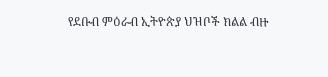የደቡብ ምዕራብ ኢትዮጵያ ህዝቦች ክልል ብዙ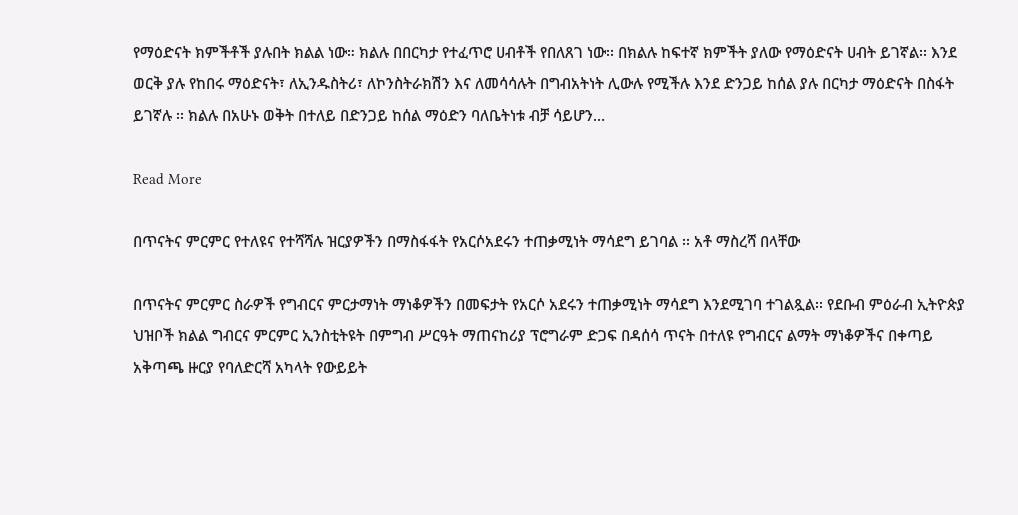የማዕድናት ክምችቶች ያሉበት ክልል ነው። ክልሉ በበርካታ የተፈጥሮ ሀብቶች የበለጸገ ነው፡፡ በክልሉ ከፍተኛ ክምችት ያለው የማዕድናት ሀብት ይገኛል፡፡ እንደ ወርቅ ያሉ የከበሩ ማዕድናት፣ ለኢንዱስትሪ፣ ለኮንስትራክሽን እና ለመሳሳሉት በግብአትነት ሊውሉ የሚችሉ እንደ ድንጋይ ከሰል ያሉ በርካታ ማዕድናት በስፋት ይገኛሉ ፡፡ ክልሉ በአሁኑ ወቅት በተለይ በድንጋይ ከሰል ማዕድን ባለቤትነቱ ብቻ ሳይሆን…

Read More

በጥናትና ምርምር የተለዩና የተሻሻሉ ዝርያዎችን በማስፋፋት የአርሶአደሩን ተጠቃሚነት ማሳደግ ይገባል ፡፡ አቶ ማስረሻ በላቸው

በጥናትና ምርምር ስራዎች የግብርና ምርታማነት ማነቆዎችን በመፍታት የአርሶ አደሩን ተጠቃሚነት ማሳደግ እንደሚገባ ተገልጿል፡፡ የደቡብ ምዕራብ ኢትዮጵያ ህዝቦች ክልል ግብርና ምርምር ኢንስቲትዩት በምግብ ሥርዓት ማጠናከሪያ ፕሮግራም ድጋፍ በዳሰሳ ጥናት በተለዩ የግብርና ልማት ማነቆዎችና በቀጣይ አቅጣጫ ዙርያ የባለድርሻ አካላት የውይይት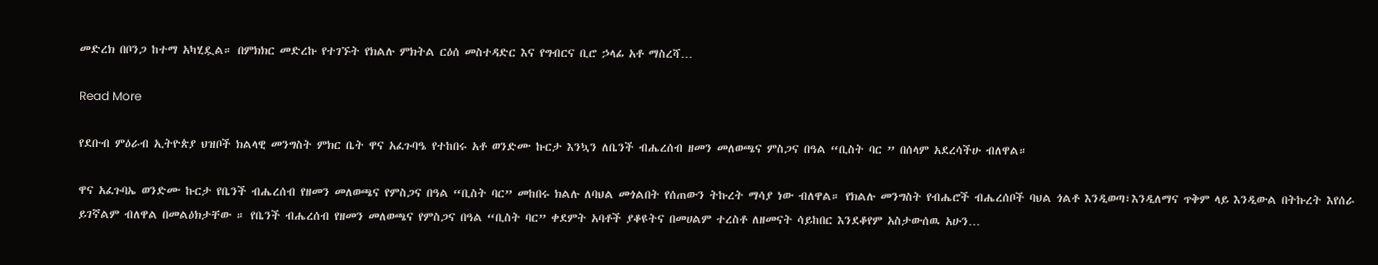መድረክ በቦንጋ ከተማ አካሂዷል። በምክክር መድረኩ የተገኙት የክልሉ ምክትል ርዕሰ መስተዳድር እና የግብርና ቢሮ ኃላፊ አቶ ማስረሻ…

Read More

የደቡብ ምዕራብ ኢትዮጵያ ህዝቦች ክልላዊ መንግስት ምክር ቤት ዋና አፈጉባዔ የተከበሩ አቶ ወንድሙ ኩርታ እንኳን ለቤንች ብሔረሰብ ዘመን መለወጫና ምስጋና በዓል “ቢስት ባር ” በሰላም አደረሳችሁ ብለዋል።

ዋና አፈጉባኤ ወንድሙ ኩርታ የቤንች ብሔረሰብ የዘመን መለወጫና የምስጋና በዓል “ቢስት ባር” መከበሩ ክልሉ ለባህል መጎልበት የሰጠውን ትኩረት ማሳያ ነው ብለዋል። የክልሉ መንግስት የብሔሮች ብሔረሰቦች ባህል ጎልቶ እንዲወጣ፣እንዲለማና ጥቅም ላይ እንዲውል በትኩረት እየሰራ ይገኛልም ብለዋል በመልዕክታቸው ። የቤንች ብሔረሰብ የዘመን መለወጫና የምስጋና በዓል “ቢስት ባር” ቀደምት አባቶች ያቆዩትና በመሀልም ተረስቶ ለዘመናት ሳይከበር እንደቆየም አስታውሰዉ አሁን…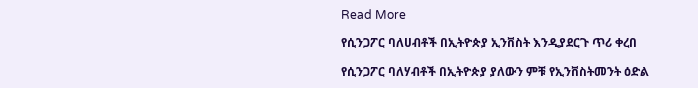Read More

የሲንጋፖር ባለሀብቶች በኢትዮጵያ ኢንቨስት እንዲያደርጉ ጥሪ ቀረበ

የሲንጋፖር ባለሃብቶች በኢትዮጵያ ያለውን ምቹ የኢንቨስትመንት ዕድል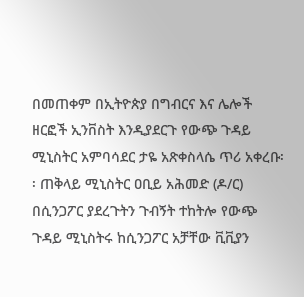በመጠቀም በኢትዮጵያ በግብርና እና ሌሎች ዘርፎች ኢንቨስት እንዲያደርጉ የውጭ ጉዳይ ሚኒስትር አምባሳደር ታዬ አጽቀስላሴ ጥሪ አቀረቡ፡፡ ጠቅላይ ሚኒስትር ዐቢይ አሕመድ (ዶ/ር) በሲንጋፖር ያደረጉትን ጉብኝት ተከትሎ የውጭ ጉዳይ ሚኒስትሩ ከሲንጋፖር አቻቸው ቪቪያን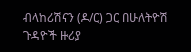ብላከሪሽናን (ዶ/ር) ጋር በሁለትዮሽ ጉዳዮች ዙሪያ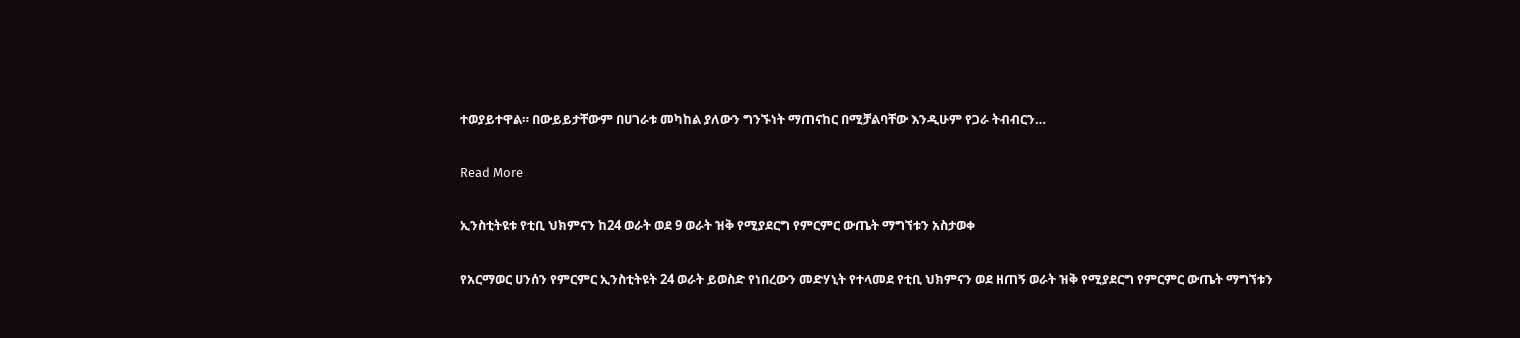ተወያይተዋል። በውይይታቸውም በሀገራቱ መካከል ያለውን ግንኙነት ማጠናከር በሚቻልባቸው እንዲሁም የጋራ ትብብርን…

Read More

ኢንስቲትዩቱ የቲቢ ህክምናን ከ24 ወራት ወደ 9 ወራት ዝቅ የሚያደርግ የምርምር ውጤት ማግኘቱን አስታወቀ

የአርማወር ሀንሰን የምርምር ኢንስቲትዩት 24 ወራት ይወስድ የነበረውን መድሃኒት የተላመደ የቲቢ ህክምናን ወደ ዘጠኝ ወራት ዝቅ የሚያደርግ የምርምር ውጤት ማግኘቱን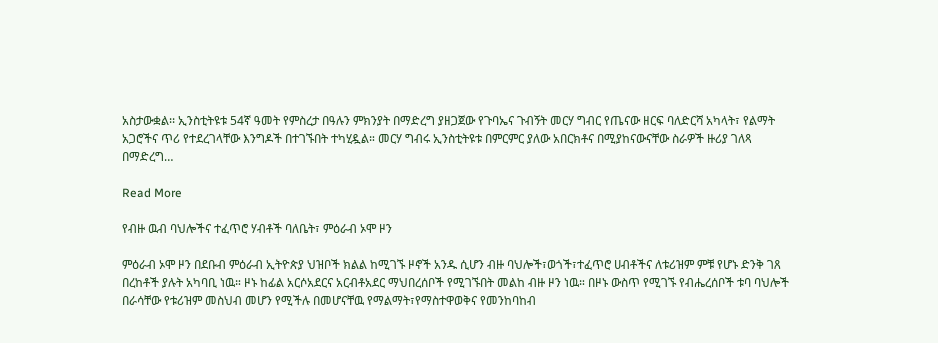አስታውቋል፡፡ ኢንስቲትዩቱ 54ኛ ዓመት የምስረታ በዓሉን ምክንያት በማድረግ ያዘጋጀው የጉባኤና ጉብኝት መርሃ ግብር የጤናው ዘርፍ ባለድርሻ አካላት፣ የልማት አጋሮችና ጥሪ የተደረገላቸው እንግዶች በተገኙበት ተካሂዷል። መርሃ ግብሩ ኢንስቲትዩቱ በምርምር ያለው አበርክቶና በሚያከናውናቸው ስራዎች ዙሪያ ገለጻ በማድረግ…

Read More

የብዙ ዉብ ባህሎችና ተፈጥሮ ሃብቶች ባለቤት፣ ምዕራብ ኦሞ ዞን

ምዕራብ ኦሞ ዞን በደቡብ ምዕራብ ኢትዮጵያ ህዝቦች ክልል ከሚገኙ ዞኖች አንዱ ሲሆን ብዙ ባህሎች፣ወጎች፣ተፈጥሮ ሀብቶችና ለቱሪዝም ምቹ የሆኑ ድንቅ ገጸ በረከቶች ያሉት አካባቢ ነዉ። ዞኑ ከፊል አርሶአደርና አርብቶአደር ማህበረሰቦች የሚገኙበት መልከ ብዙ ዞን ነዉ። በዞኑ ውስጥ የሚገኙ የብሔረሰቦች ቱባ ባህሎች በራሳቸው የቱሪዝም መስህብ መሆን የሚችሉ በመሆናቸዉ የማልማት፣የማስተዋወቅና የመንከባከብ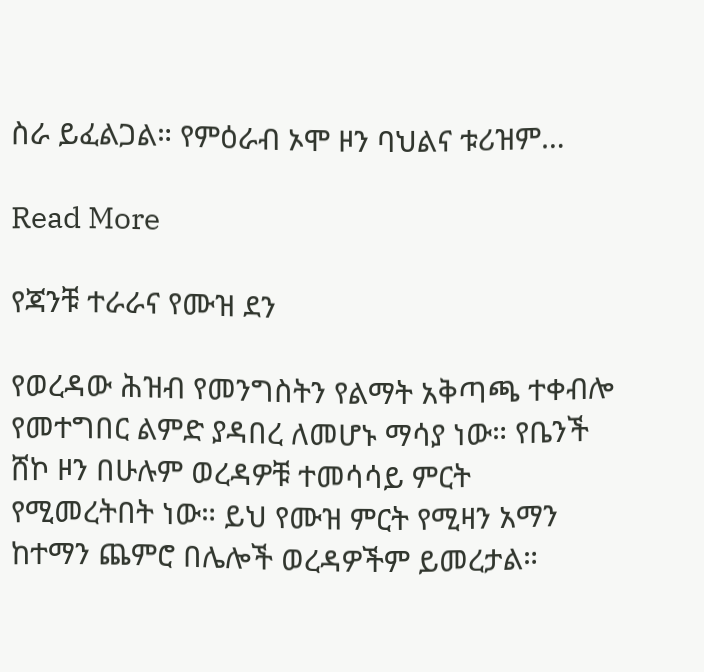ስራ ይፈልጋል። የምዕራብ ኦሞ ዞን ባህልና ቱሪዝም…

Read More

የጃንቹ ተራራና የሙዝ ደን

የወረዳው ሕዝብ የመንግስትን የልማት አቅጣጫ ተቀብሎ የመተግበር ልምድ ያዳበረ ለመሆኑ ማሳያ ነው። የቤንች ሸኮ ዞን በሁሉም ወረዳዎቹ ተመሳሳይ ምርት የሚመረትበት ነው። ይህ የሙዝ ምርት የሚዛን አማን ከተማን ጨምሮ በሌሎች ወረዳዎችም ይመረታል።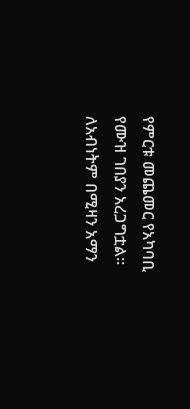የምርቱ መጨመር የአካባቢ የሙዝ ገበያን አረጋግቷል። ለአብነትም በሚዛን አማን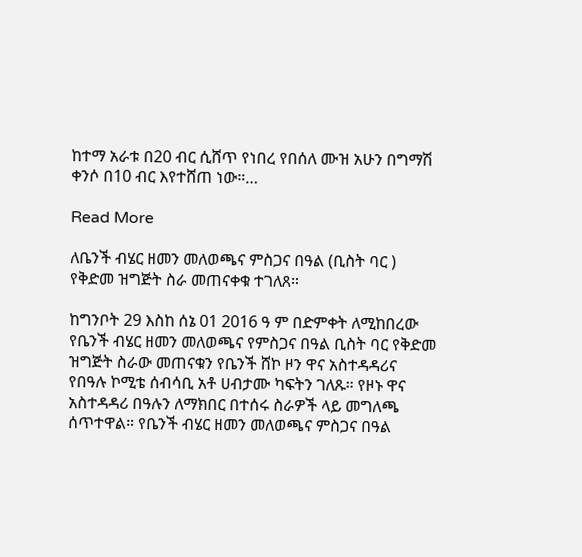ከተማ አራቱ በ20 ብር ሲሸጥ የነበረ የበሰለ ሙዝ አሁን በግማሽ ቀንሶ በ10 ብር እየተሸጠ ነው።…

Read More

ለቤንች ብሄር ዘመን መለወጫና ምስጋና በዓል (ቢስት ባር ) የቅድመ ዝግጅት ስራ መጠናቀቁ ተገለጸ።

ከግንቦት 29 እስከ ሰኔ 01 2016 ዓ ም በድምቀት ለሚከበረው የቤንች ብሄር ዘመን መለወጫና የምስጋና በዓል ቢስት ባር የቅድመ ዝግጅት ስራው መጠናቁን የቤንች ሸኮ ዞን ዋና አስተዳዳሪና የበዓሉ ኮሚቴ ሰብሳቢ አቶ ሀብታሙ ካፍትን ገለጹ። የዞኑ ዋና አስተዳዳሪ በዓሉን ለማክበር በተሰሩ ስራዎች ላይ መግለጫ ሰጥተዋል። የቤንች ብሄር ዘመን መለወጫና ምስጋና በዓል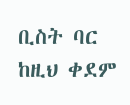ቢስት ባር ከዚህ ቀደም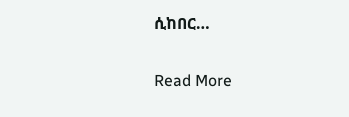ሲከበር…

Read More